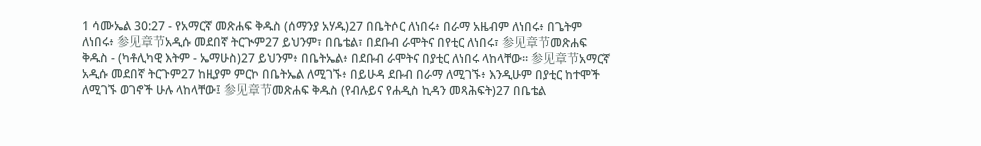1 ሳሙኤል 30:27 - የአማርኛ መጽሐፍ ቅዱስ (ሰማንያ አሃዱ)27 በቤትሶር ለነበሩ፥ በራማ አዜብም ለነበሩ፥ በጌትም ለነበሩ፥ 参见章节አዲሱ መደበኛ ትርጒም27 ይህንም፣ በቤቴል፣ በደቡብ ራሞትና በየቲር ለነበሩ፣ 参见章节መጽሐፍ ቅዱስ - (ካቶሊካዊ እትም - ኤማሁስ)27 ይህንም፥ በቤትኤል፥ በደቡብ ራሞትና በያቲር ለነበሩ ላከላቸው። 参见章节አማርኛ አዲሱ መደበኛ ትርጉም27 ከዚያም ምርኮ በቤትኤል ለሚገኙ፥ በይሁዳ ደቡብ በራማ ለሚገኙ፥ እንዲሁም በያቲር ከተሞች ለሚገኙ ወገኖች ሁሉ ላከላቸው፤ 参见章节መጽሐፍ ቅዱስ (የብሉይና የሐዲስ ኪዳን መጻሕፍት)27 በቤቴል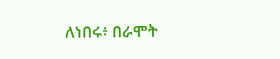ለነበሩ፥ በራሞት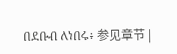በደቡብ ለነበሩ፥ 参见章节 |